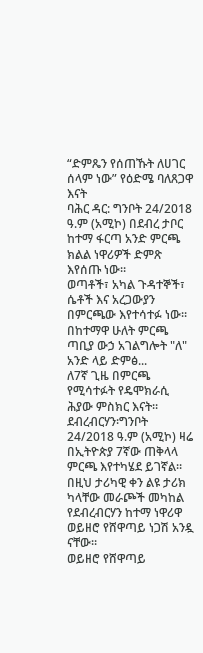“ድምጼን የሰጠኹት ለሀገር ሰላም ነው” የዕድሜ ባለጸጋዋ እናት
ባሕር ዳር: ግንቦት 24/2018 ዓ.ም (አሚኮ) በደብረ ታቦር ከተማ ፋርጣ አንድ ምርጫ ክልል ነዋሪዎች ድምጽ እየሰጡ ነው።
ወጣቶች፣ አካል ጉዳተኞች፣ ሴቶች እና አረጋውያን በምርጫው እየተሳተፉ ነው።
በከተማዋ ሁለት ምርጫ ጣቢያ ውኃ አገልግሎት "ለ" አንድ ላይ ድምፅ...
ለ7ኛ ጊዜ በምርጫ የሚሳተፉት የዴሞክራሲ ሕያው ምስክር እናት።
ደብረብርሃን፡ግንቦት 24/2018 ዓ.ም (አሚኮ) ዛሬ በኢትዮጵያ 7ኛው ጠቅላላ ምርጫ እየተካሄደ ይገኛል።
በዚህ ታሪካዊ ቀን ልዩ ታሪክ ካላቸው መራጮች መካከል የደብረብርሃን ከተማ ነዋሪዋ ወይዘሮ የሸዋጣይ ነጋሽ አንዷ ናቸው።
ወይዘሮ የሸዋጣይ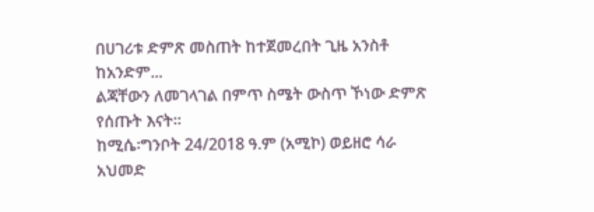በሀገሪቱ ድምጽ መስጠት ከተጀመረበት ጊዜ አንስቶ ከአንድም...
ልጃቸውን ለመገላገል በምጥ ስሜት ውስጥ ኾነው ድምጽ የሰጡት እናት።
ከሚሴ፡ግንቦት 24/2018 ዓ.ም (አሚኮ) ወይዘሮ ሳራ አህመድ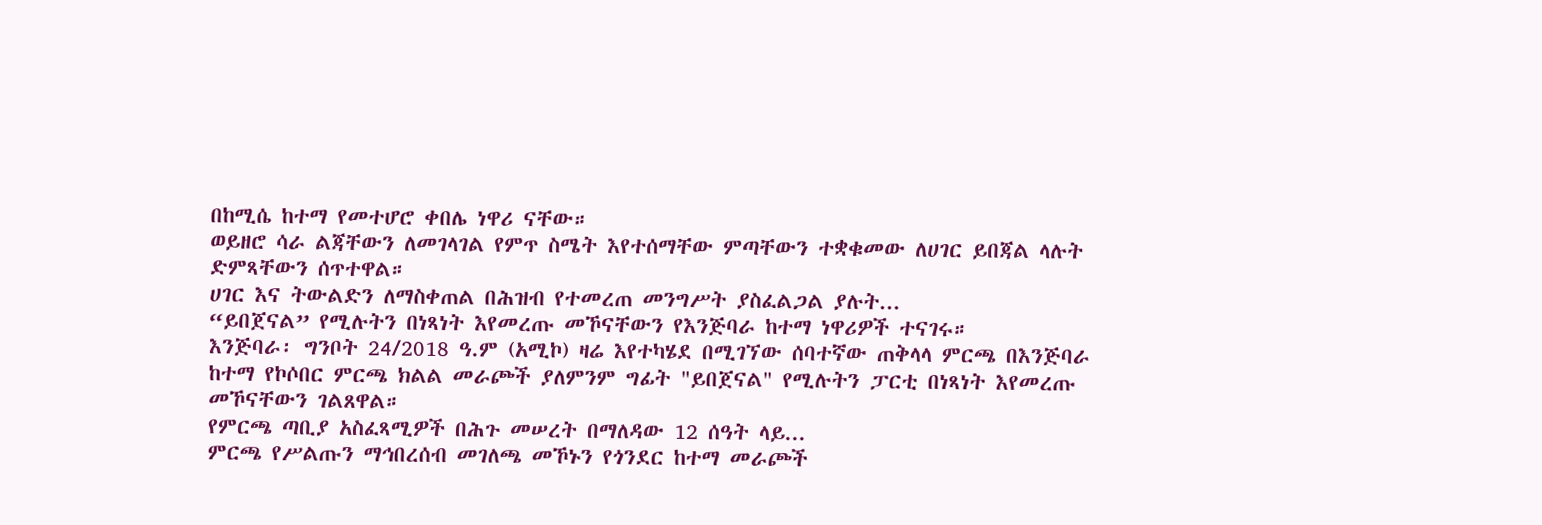በከሚሴ ከተማ የመተሆሮ ቀበሌ ነዋሪ ናቸው።
ወይዘሮ ሳራ ልጃቸውን ለመገላገል የምጥ ስሜት እየተሰማቸው ምጣቸውን ተቋቁመው ለሀገር ይበጃል ላሉት ድምጻቸውን ሰጥተዋል።
ሀገር እና ትውልድን ለማስቀጠል በሕዝብ የተመረጠ መንግሥት ያስፈልጋል ያሉት...
“ይበጀናል” የሚሉትን በነጻነት እየመረጡ መኾናቸውን የእንጅባራ ከተማ ነዋሪዎች ተናገሩ።
እንጅባራ፡ ግንቦት 24/2018 ዓ.ም (አሚኮ) ዛሬ እየተካሄደ በሚገኘው ሰባተኛው ጠቅላላ ምርጫ በእንጅባራ ከተማ የኮሶበር ምርጫ ክልል መራጮች ያለምንም ግፊት "ይበጀናል" የሚሉትን ፓርቲ በነጻነት እየመረጡ መኾናቸውን ገልጸዋል።
የምርጫ ጣቢያ አስፈጻሚዎች በሕጉ መሠረት በማለዳው 12 ሰዓት ላይ...
ምርጫ የሥልጡን ማኅበረሰብ መገለጫ መኾኑን የጎንደር ከተማ መራጮች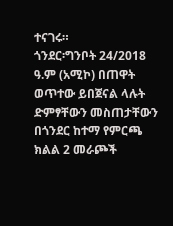ተናገሩ።
ጎንደር፡ግንቦት 24/2018 ዓ.ም (አሚኮ) በጠዋት ወጥተው ይበጀናል ላሉት ድምፃቸውን መስጠታቸውን በጎንደር ከተማ የምርጫ ክልል 2 መራጮች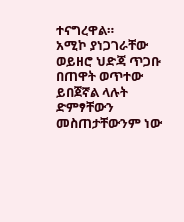ተናግረዋል።
አሚኮ ያነጋገራቸው ወይዘሮ ህድጃ ጥጋቡ በጠዋት ወጥተው ይበጀኛል ላሉት ድምፃቸውን መስጠታቸውንም ነው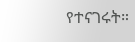የተናገሩት።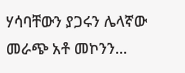ሃሳባቸውን ያጋሩን ሌላኛው መራጭ አቶ መኮንን...